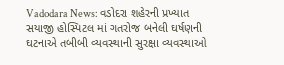Vadodara News: વડોદરા શહેરની પ્રખ્યાત સયાજી હોસ્પિટલ માં ગતરોજ બનેલી ઘર્ષણની ઘટનાએ તબીબી વ્યવસ્થાની સુરક્ષા વ્યવસ્થાઓ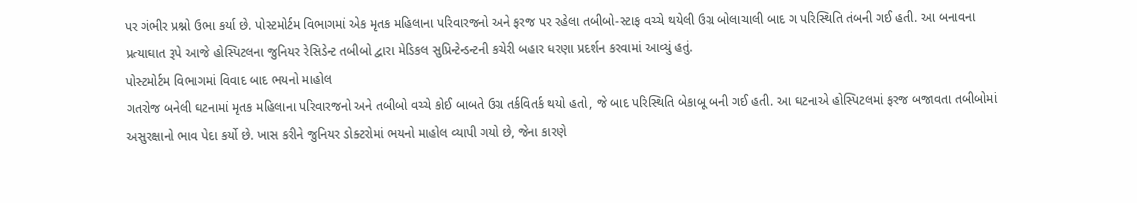પર ગંભીર પ્રશ્નો ઉભા કર્યા છે. પોસ્ટમોર્ટમ વિભાગમાં એક મૃતક મહિલાના પરિવારજનો અને ફરજ પર રહેલા તબીબો-સ્ટાફ વચ્ચે થયેલી ઉગ્ર બોલાચાલી બાદ ગ પરિસ્થિતિ તંબની ગઈ હતી. આ બનાવના પ્રત્યાઘાત રૂપે આજે હોસ્પિટલના જુનિયર રેસિડેન્ટ તબીબો દ્વારા મેડિકલ સુપ્રિન્ટેન્ડન્ટની કચેરી બહાર ધરણા પ્રદર્શન કરવામાં આવ્યું હતું.
પોસ્ટમોર્ટમ વિભાગમાં વિવાદ બાદ ભયનો માહોલ
ગતરોજ બનેલી ઘટનામાં મૃતક મહિલાના પરિવારજનો અને તબીબો વચ્ચે કોઈ બાબતે ઉગ્ર તર્કવિતર્ક થયો હતો, જે બાદ પરિસ્થિતિ બેકાબૂ બની ગઈ હતી. આ ઘટનાએ હોસ્પિટલમાં ફરજ બજાવતા તબીબોમાં અસુરક્ષાનો ભાવ પેદા કર્યો છે. ખાસ કરીને જુનિયર ડોક્ટરોમાં ભયનો માહોલ વ્યાપી ગયો છે, જેના કારણે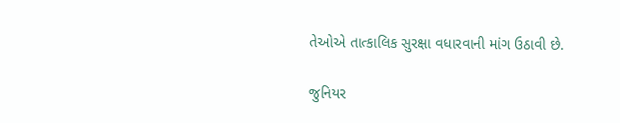તેઓએ તાત્કાલિક સુરક્ષા વધારવાની માંગ ઉઠાવી છે.

જુનિયર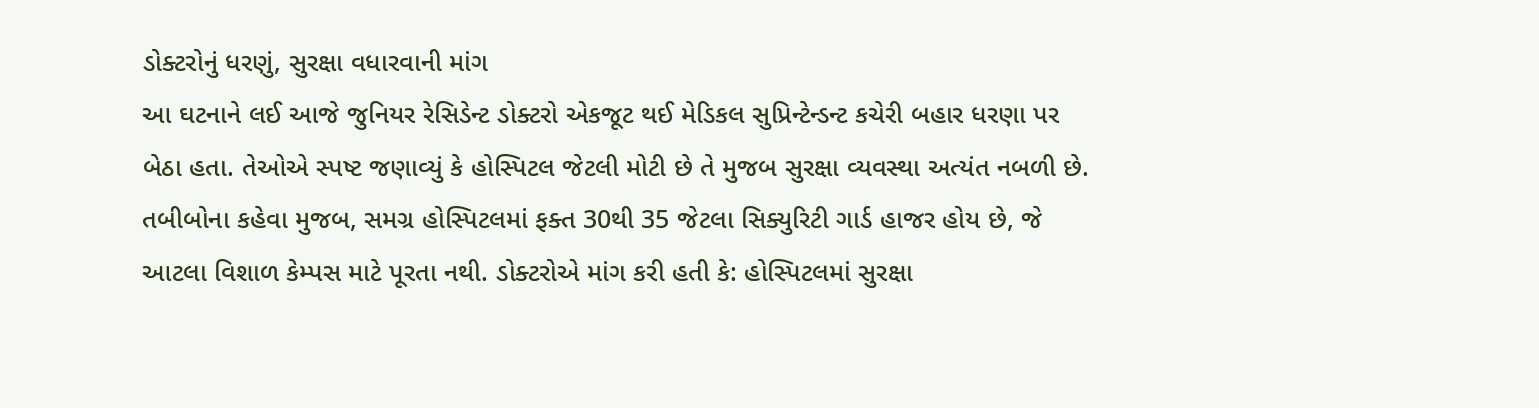ડોક્ટરોનું ધરણું, સુરક્ષા વધારવાની માંગ
આ ઘટનાને લઈ આજે જુનિયર રેસિડેન્ટ ડોક્ટરો એકજૂટ થઈ મેડિકલ સુપ્રિન્ટેન્ડન્ટ કચેરી બહાર ધરણા પર બેઠા હતા. તેઓએ સ્પષ્ટ જણાવ્યું કે હોસ્પિટલ જેટલી મોટી છે તે મુજબ સુરક્ષા વ્યવસ્થા અત્યંત નબળી છે.
તબીબોના કહેવા મુજબ, સમગ્ર હોસ્પિટલમાં ફક્ત 30થી 35 જેટલા સિક્યુરિટી ગાર્ડ હાજર હોય છે, જે આટલા વિશાળ કેમ્પસ માટે પૂરતા નથી. ડોક્ટરોએ માંગ કરી હતી કે: હોસ્પિટલમાં સુરક્ષા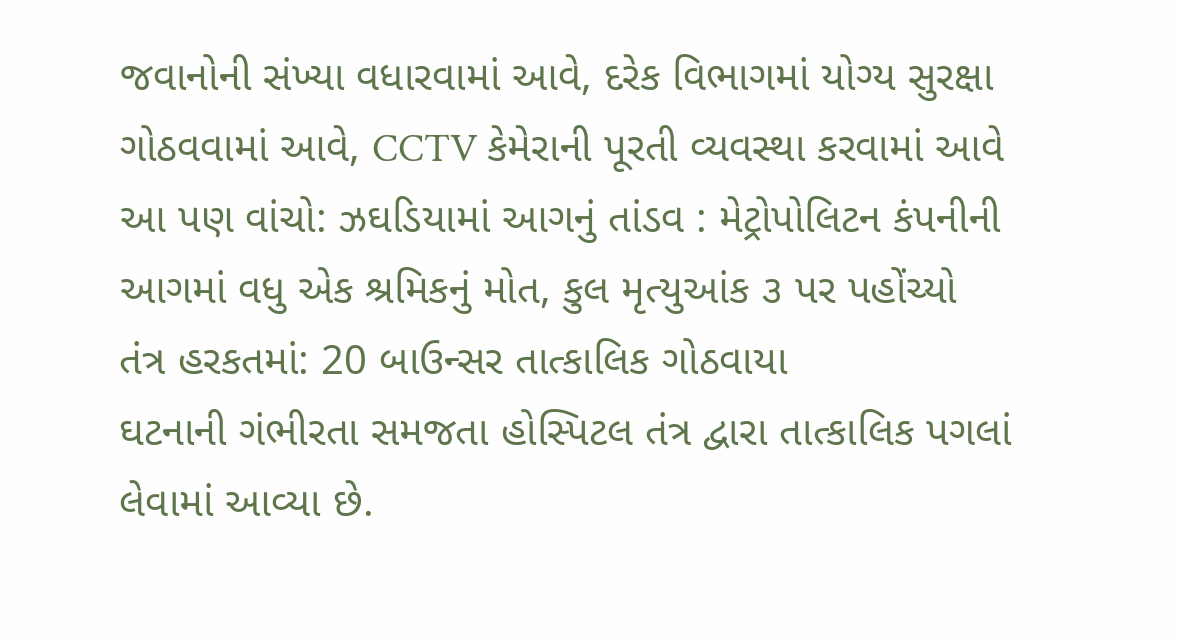જવાનોની સંખ્યા વધારવામાં આવે, દરેક વિભાગમાં યોગ્ય સુરક્ષા ગોઠવવામાં આવે, CCTV કેમેરાની પૂરતી વ્યવસ્થા કરવામાં આવે
આ પણ વાંચો: ઝઘડિયામાં આગનું તાંડવ : મેટ્રોપોલિટન કંપનીની આગમાં વધુ એક શ્રમિકનું મોત, કુલ મૃત્યુઆંક ૩ પર પહોંચ્યો
તંત્ર હરકતમાં: 20 બાઉન્સર તાત્કાલિક ગોઠવાયા
ઘટનાની ગંભીરતા સમજતા હોસ્પિટલ તંત્ર દ્વારા તાત્કાલિક પગલાં લેવામાં આવ્યા છે.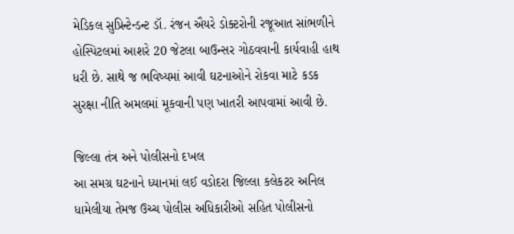મેડિકલ સુપ્રિન્ટેન્ડન્ટ ડૉ. રંજન ઐયરે ડોક્ટરોની રજૂઆત સાંભળીને હોસ્પિટલમાં આશરે 20 જેટલા બાઉન્સર ગોઠવવાની કાર્યવાહી હાથ ધરી છે. સાથે જ ભવિષ્યમાં આવી ઘટનાઓને રોકવા માટે કડક સુરક્ષા નીતિ અમલમાં મૂકવાની પણ ખાતરી આપવામાં આવી છે.

જિલ્લા તંત્ર અને પોલીસનો દખલ
આ સમગ્ર ઘટનાને ધ્યાનમાં લઈ વડોદરા જિલ્લા કલેકટર અનિલ ધામેલીયા તેમજ ઉચ્ચ પોલીસ અધિકારીઓ સહિત પોલીસનો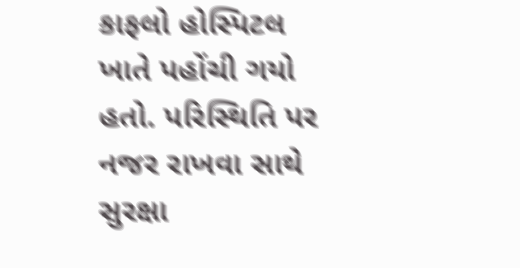કાફલો હોસ્પિટલ ખાતે પહોંચી ગયો હતો. પરિસ્થિતિ પર નજર રાખવા સાથે સુરક્ષા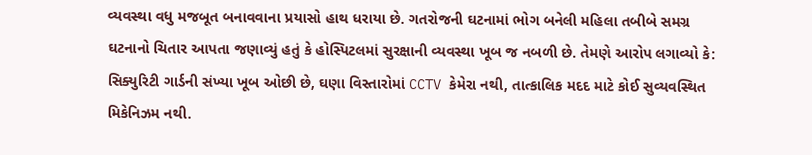વ્યવસ્થા વધુ મજબૂત બનાવવાના પ્રયાસો હાથ ધરાયા છે. ગતરોજની ઘટનામાં ભોગ બનેલી મહિલા તબીબે સમગ્ર ઘટનાનો ચિતાર આપતા જણાવ્યું હતું કે હોસ્પિટલમાં સુરક્ષાની વ્યવસ્થા ખૂબ જ નબળી છે. તેમણે આરોપ લગાવ્યો કે: સિક્યુરિટી ગાર્ડની સંખ્યા ખૂબ ઓછી છે, ઘણા વિસ્તારોમાં CCTV કેમેરા નથી, તાત્કાલિક મદદ માટે કોઈ સુવ્યવસ્થિત મિકેનિઝમ નથી.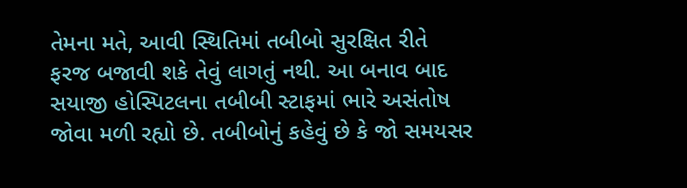તેમના મતે, આવી સ્થિતિમાં તબીબો સુરક્ષિત રીતે ફરજ બજાવી શકે તેવું લાગતું નથી. આ બનાવ બાદ સયાજી હોસ્પિટલના તબીબી સ્ટાફમાં ભારે અસંતોષ જોવા મળી રહ્યો છે. તબીબોનું કહેવું છે કે જો સમયસર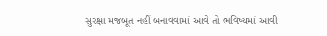સુરક્ષા મજબૂત નહીં બનાવવામાં આવે તો ભવિષ્યમાં આવી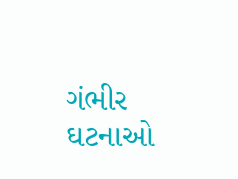ગંભીર ઘટનાઓ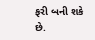ફરી બની શકે છે.